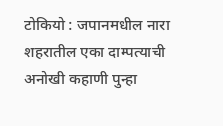टोकियो : जपानमधील नारा शहरातील एका दाम्पत्याची अनोखी कहाणी पुन्हा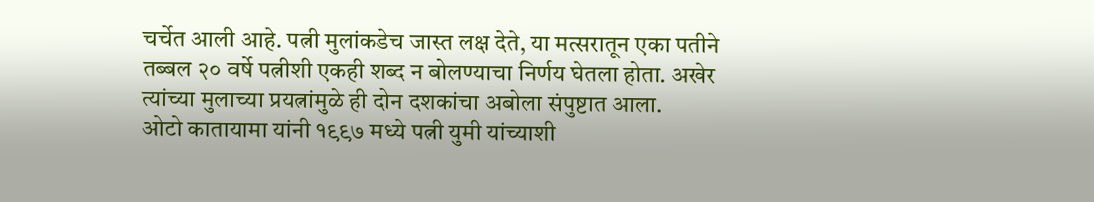चर्चेत आली आहे. पत्नी मुलांकडेच जास्त लक्ष देते, या मत्सरातून एका पतीने तब्बल २० वर्षे पत्नीशी एकही शब्द न बोलण्याचा निर्णय घेतला होता. अखेर त्यांच्या मुलाच्या प्रयत्नांमुळे ही दोन दशकांचा अबोला संपुष्टात आला.
ओटो कातायामा यांनी १९९७ मध्ये पत्नी युमी यांच्याशी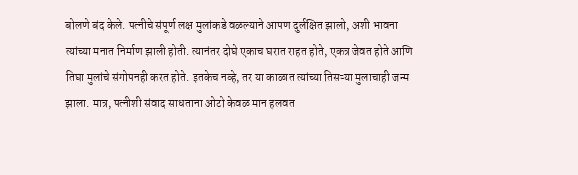बोलणे बंद केले. पत्नीचे संपूर्ण लक्ष मुलांकडे वळल्याने आपण दुर्लक्षित झालो, अशी भावना त्यांच्या मनात निर्माण झाली होती. त्यानंतर दोघे एकाच घरात राहत होते, एकत्र जेवत होते आणि तिघा मुलांचे संगोपनही करत होते. इतकेच नव्हे, तर या काळात त्यांच्या तिसऱ्या मुलाचाही जन्म झाला. मात्र, पत्नीशी संवाद साधताना ओटो केवळ मान हलवत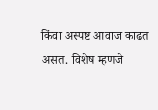किंवा अस्पष्ट आवाज काढत असत. विशेष म्हणजे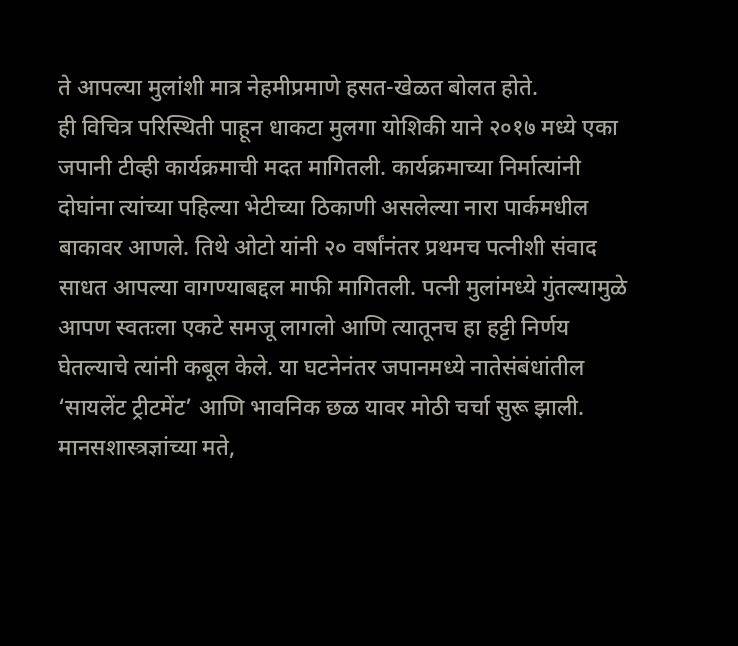ते आपल्या मुलांशी मात्र नेहमीप्रमाणे हसत-खेळत बोलत होते.
ही विचित्र परिस्थिती पाहून धाकटा मुलगा योशिकी याने २०१७ मध्ये एका जपानी टीव्ही कार्यक्रमाची मदत मागितली. कार्यक्रमाच्या निर्मात्यांनी दोघांना त्यांच्या पहिल्या भेटीच्या ठिकाणी असलेल्या नारा पार्कमधील बाकावर आणले. तिथे ओटो यांनी २० वर्षांनंतर प्रथमच पत्नीशी संवाद साधत आपल्या वागण्याबद्दल माफी मागितली. पत्नी मुलांमध्ये गुंतल्यामुळे आपण स्वतःला एकटे समजू लागलो आणि त्यातूनच हा हट्टी निर्णय घेतल्याचे त्यांनी कबूल केले. या घटनेनंतर जपानमध्ये नातेसंबंधांतील ‘सायलेंट ट्रीटमेंट’ आणि भावनिक छळ यावर मोठी चर्चा सुरू झाली. मानसशास्त्रज्ञांच्या मते,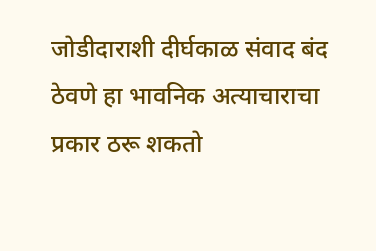जोडीदाराशी दीर्घकाळ संवाद बंद ठेवणे हा भावनिक अत्याचाराचा प्रकार ठरू शकतो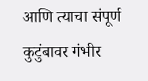आणि त्याचा संपूर्ण कुटुंबावर गंभीर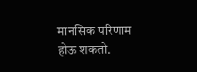मानसिक परिणाम होऊ शकतो.